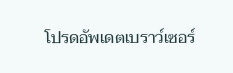โปรดอัพเดตเบราว์เซอร์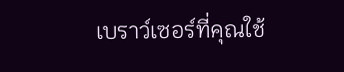เบราว์เซอร์ที่คุณใช้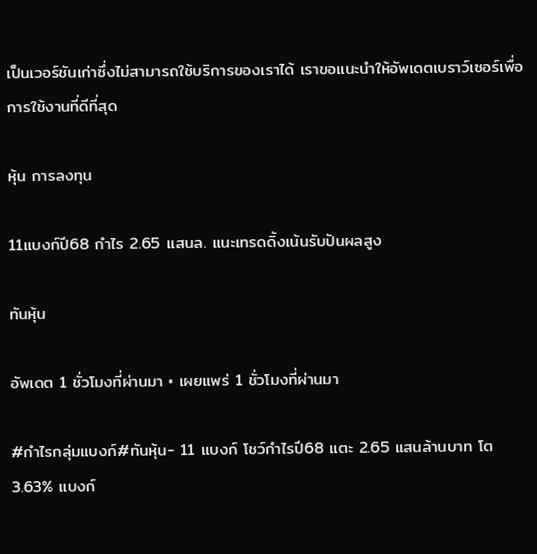เป็นเวอร์ชันเก่าซึ่งไม่สามารถใช้บริการของเราได้ เราขอแนะนำให้อัพเดตเบราว์เซอร์เพื่อการใช้งานที่ดีที่สุด

หุ้น การลงทุน

11แบงก์ปี68 กำไร 2.65 แสนล. แนะเทรดดิ้งเน้นรับปันผลสูง

ทันหุ้น

อัพเดต 1 ชั่วโมงที่ผ่านมา • เผยแพร่ 1 ชั่วโมงที่ผ่านมา

#กำไรกลุ่มแบงก์#ทันหุ้น- 11 แบงก์ โชว์กำไรปี68 แตะ 2.65 แสนล้านบาท โต 3.63% แบงก์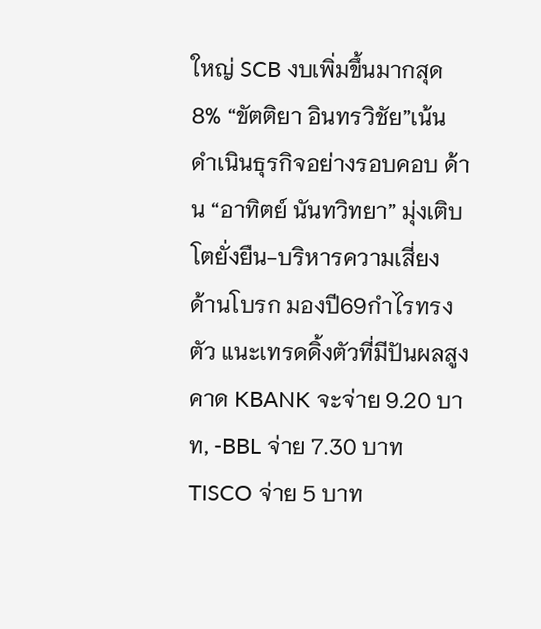ใหญ่ SCB งบเพิ่มขึ้นมากสุด 8% “ขัตติยา อินทรวิชัย”เน้นดำเนินธุรกิจอย่างรอบคอบ ด้าน “อาทิตย์ นันทวิทยา” มุ่งเติบโตยั่งยืน-บริหารความเสี่ยง ด้านโบรก มองปี69กำไรทรงตัว แนะเทรดดิ้งตัวที่มีปันผลสูง คาด KBANK จะจ่าย 9.20 บาท, -BBL จ่าย 7.30 บาท TISCO จ่าย 5 บาท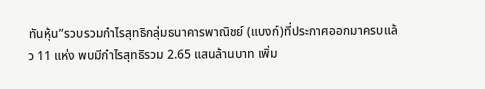ทันหุ้น”รวบรวมกำไรสุทธิกลุ่มธนาคารพาณิชย์ (แบงก์)ที่ประกาศออกมาครบแล้ว 11 แห่ง พบมีกำไรสุทธิรวม 2.65 แสนล้านบาท เพิ่ม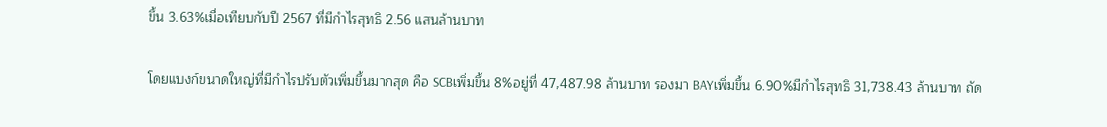ขึ้น 3.63%เมื่อเทียบกับปี 2567 ที่มีกำไรสุทธิ 2.56 แสนล้านบาท

โดยแบงก์ขนาดใหญ่ที่มีกำไรปรับตัวเพิ่มขึ้นมากสุด คือ SCBเพิ่มขึ้น 8%อยู่ที่ 47,487.98 ล้านบาท รองมา BAYเพิ่มขึ้น 6.90%มีกำไรสุทธิ 31,738.43 ล้านบาท ถัด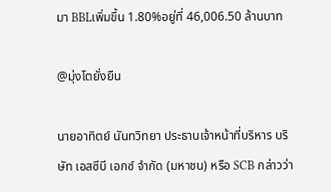มา BBLเพิ่มขึ้น 1.80%อยู่ที่ 46,006.50 ล้านบาท

@มุ่งโตยั่งยืน

นายอาทิตย์ นันทวิทยา ประธานเจ้าหน้าที่บริหาร บริษัท เอสซีบี เอกซ์ จำกัด (มหาชน) หรือ SCB กล่าวว่า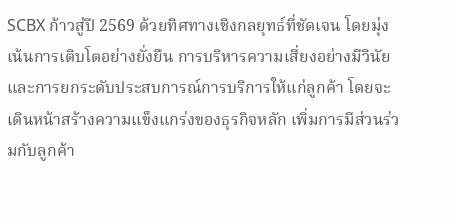SCBX ก้าวสู่ปี 2569 ด้วยทิศทางเชิงกลยุทธ์ที่ชัดเจน โดยมุ่งเน้นการเติบโตอย่างยั่งยืน การบริหารความเสี่ยงอย่างมีวินัย และการยกระดับประสบการณ์การบริการให้แก่ลูกค้า โดยจะเดินหน้าสร้างความแข็งแกร่งของธุรกิจหลัก เพิ่มการมีส่วนร่วมกับลูกค้า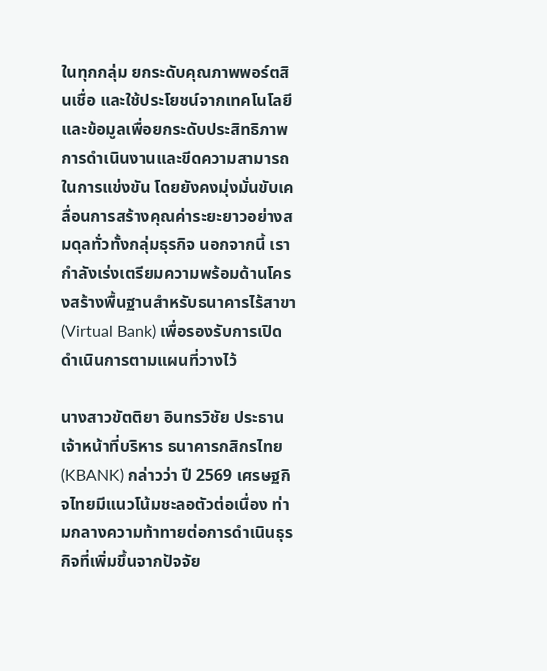ในทุกกลุ่ม ยกระดับคุณภาพพอร์ตสินเชื่อ และใช้ประโยชน์จากเทคโนโลยีและข้อมูลเพื่อยกระดับประสิทธิภาพการดำเนินงานและขีดความสามารถในการแข่งขัน โดยยังคงมุ่งมั่นขับเคลื่อนการสร้างคุณค่าระยะยาวอย่างสมดุลทั่วทั้งกลุ่มธุรกิจ นอกจากนี้ เรากำลังเร่งเตรียมความพร้อมด้านโครงสร้างพื้นฐานสำหรับธนาคารไร้สาขา (Virtual Bank) เพื่อรองรับการเปิดดำเนินการตามแผนที่วางไว้

นางสาวขัตติยา อินทรวิชัย ประธานเจ้าหน้าที่บริหาร ธนาคารกสิกรไทย (KBANK) กล่าวว่า ปี 2569 เศรษฐกิจไทยมีแนวโน้มชะลอตัวต่อเนื่อง ท่ามกลางความท้าทายต่อการดำเนินธุรกิจที่เพิ่มขึ้นจากปัจจัย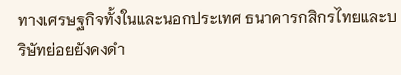ทางเศรษฐกิจทั้งในและนอกประเทศ ธนาคารกสิกรไทยและบริษัทย่อยยังคงดำ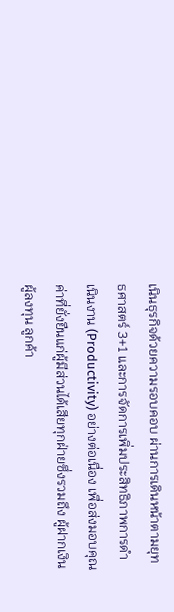เนินธุรกิจด้วยความรอบคอบ ผ่านการเดินหน้าตามยุทธศาสตร์ 3+1 และการจัดการเพิ่มประสิทธิภาพการดำเนินงาน (Productivity) อย่างต่อเนื่อง เพื่อส่งมอบคุณค่าที่ยั่งยืนแก่ผู้มีส่วนได้เสียทุกฝ่ายซึ่งรวมถึง ผู้ฝากเงิน ผู้ลงทุน ลูกค้า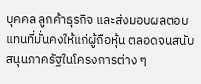บุคคล ลูกค้าธุรกิจ และส่งมอบผลตอบแทนที่มั่นคงให้แก่ผู้ถือหุ้น ตลอดจนสนับสนุนภาครัฐในโครงการต่าง ๆ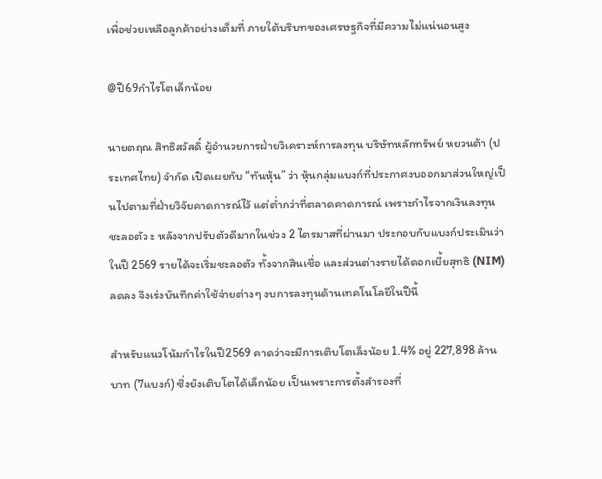เพื่อช่วยเหลือลูกค้าอย่างเต็มที่ ภายใต้บริบทของเศรษฐกิจที่มีความไม่แน่นอนสูง

@ปี69กำไรโตเล็กน้อย

นายตฤณ สิทธิสวัสดิ์ ผู้อำนวยการฝ่ายวิเคราะห์การลงทุน บริษัทหลักทรัพย์ หยวนต้า (ประเทศไทย) จำกัด เปิดเผยกับ “ทันหุ้น” ว่า หุ้นกลุ่มแบงก์ที่ประกาศงบออกมาส่วนใหญ่เป็นไปตามที่ฝ่ายวิจัยคาดการณ์ไว้ แต่ต่ำกว่าที่ตลาดคาดการณ์ เพราะกำไรจากเงินลงทุนชะลอตัว ะ หลังจากปรับตัวดีมากในช่วง 2 ไตรมาสที่ผ่านมา ประกอบกับแบงก์ประเมินว่าในปี 2569 รายได้จะเริ่มชะลอตัว ทั้งจากสินเชื่อ และส่วนต่างรายได้ดอกเบี้ยสุทธิ (NIM)ลดลง จึงเร่งบันทึกค่าใช้จ่ายต่างๆ งบการลงทุนด้านเทคโนโลยีในปีนี้

สำหรับแนวโน้มกำไรในปี2569 คาดว่าจะมีการเติบโตเล็งน้อย 1.4% อยู่ 227,898 ล้านบาท (7แบงก์) ซึ่งยังเติบโตได้เล็กน้อย เป็นเพราะการตั้งสำรองที่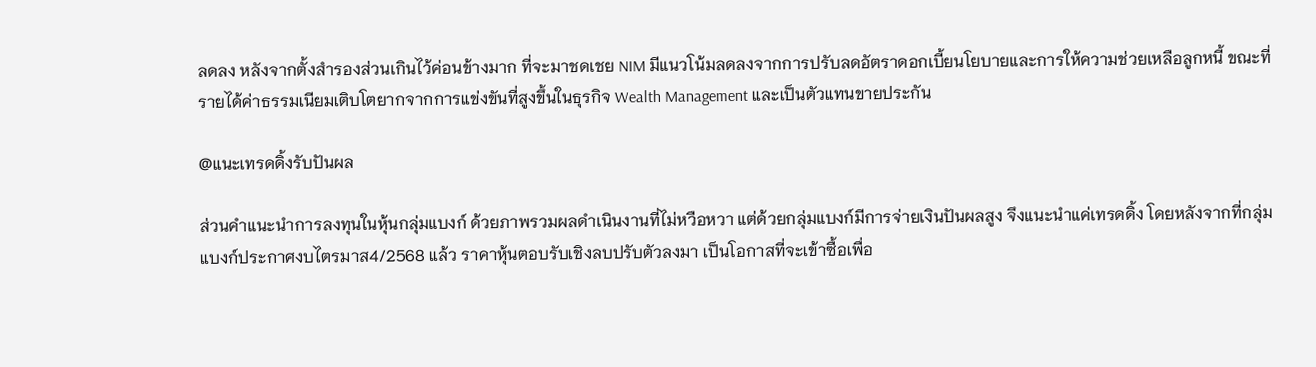ลดลง หลังจากตั้งสำรองส่วนเกินไว้ค่อนข้างมาก ที่จะมาชดเชย NIM มีแนวโน้มลดลงจากการปรับลดอัตราดอกเบี้ยนโยบายและการให้ความช่วยเหลือลูกหนี้ ขณะที่รายได้ค่าธรรมเนียมเติบโตยากจากการแข่งขันที่สูงขึ้นในธุรกิจ Wealth Management และเป็นตัวแทนขายประกัน

@แนะเทรดดิ้งรับปันผล

ส่วนคำแนะนำการลงทุนในหุ้นกลุ่มแบงก์ ด้วยภาพรวมผลดำเนินงานที่ไม่หวือหวา แต่ด้วยกลุ่มแบงก์มีการจ่ายเงินปันผลสูง จึงแนะนำแค่เทรดดิ้ง โดยหลังจากที่กลุ่มแบงก์ประกาศงบไตรมาส4/2568 แล้ว ราคาหุ้นตอบรับเชิงลบปรับตัวลงมา เป็นโอกาสที่จะเข้าซื้อเพื่อ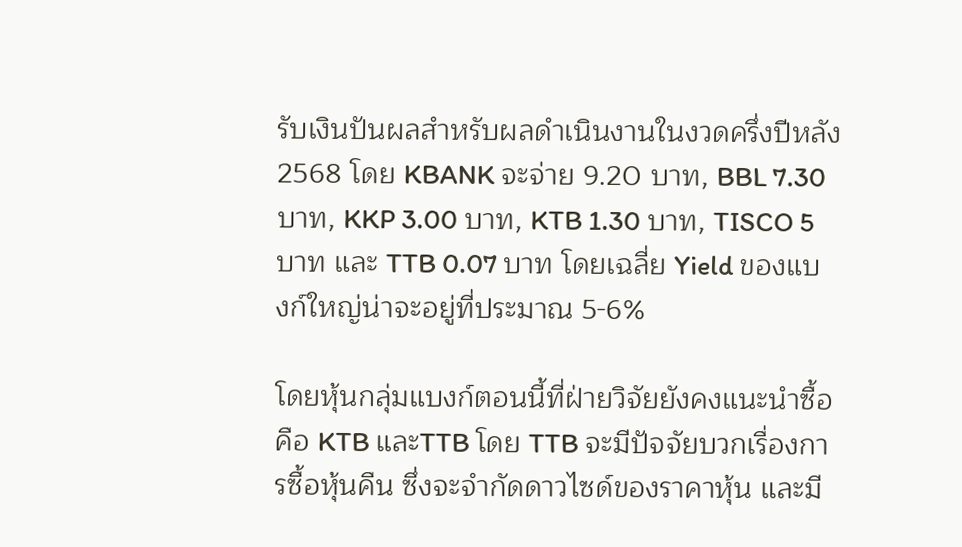รับเงินปันผลสำหรับผลดำเนินงานในงวดครึ่งปีหลัง 2568 โดย KBANK จะจ่าย 9.20 บาท, BBL 7.30 บาท, KKP 3.00 บาท, KTB 1.30 บาท, TISCO 5 บาท และ TTB 0.07 บาท โดยเฉลี่ย Yield ของแบงก์ใหญ่น่าจะอยู่ที่ประมาณ 5-6%

โดยหุ้นกลุ่มแบงก์ตอนนี้ที่ฝ่ายวิจัยยังคงแนะนำซื้อ คือ KTB และTTB โดย TTB จะมีปัจจัยบวกเรื่องการซื้อหุ้นคืน ซึ่งจะจำกัดดาวไซด์ของราคาหุ้น และมี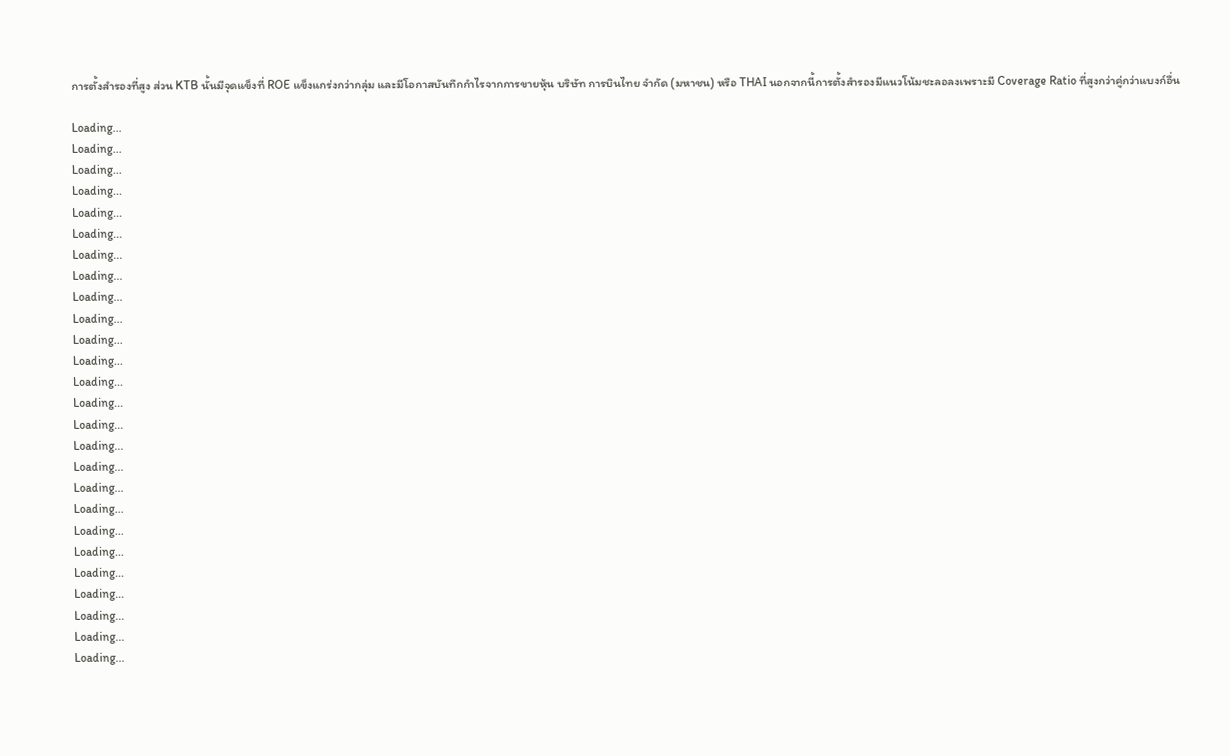การตั้งสำรองที่สูง ส่วน KTB นั้นมีจุดแข็งที่ ROE แข็งแกร่งกว่ากลุ่ม และมีโอกาสบันทึกกำไรจากการขายหุ้น บริษัท การบินไทย จำกัด (มหาชน) หรือ THAI นอกจากนี้การตั้งสำรองมีแนวโน้มชะลอลงเพราะมี Coverage Ratio ที่สูงกว่าคู่กว่าแบงก์อื่น

Loading...
Loading...
Loading...
Loading...
Loading...
Loading...
Loading...
Loading...
Loading...
Loading...
Loading...
Loading...
Loading...
Loading...
Loading...
Loading...
Loading...
Loading...
Loading...
Loading...
Loading...
Loading...
Loading...
Loading...
Loading...
Loading...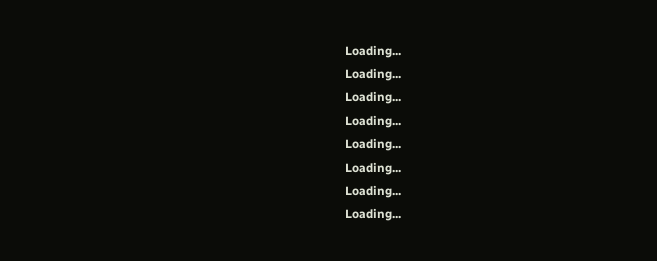Loading...
Loading...
Loading...
Loading...
Loading...
Loading...
Loading...
Loading...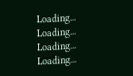Loading...
Loading...
Loading...
Loading...